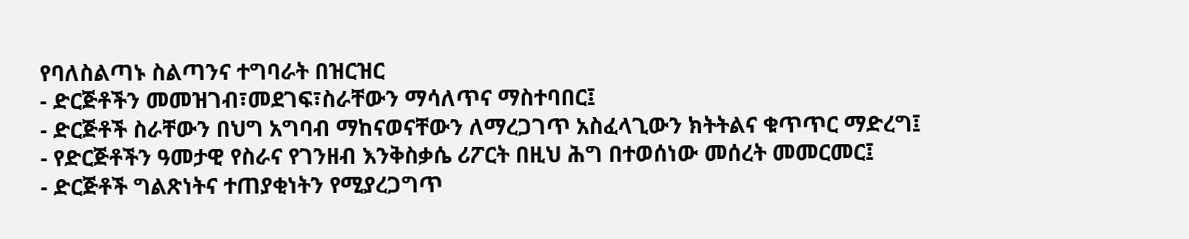የባለስልጣኑ ስልጣንና ተግባራት በዝርዝር
- ድርጅቶችን መመዝገብ፣መደገፍ፣ስራቸውን ማሳለጥና ማስተባበር፤
- ድርጅቶች ስራቸውን በህግ አግባብ ማከናወናቸውን ለማረጋገጥ አስፈላጊውን ክትትልና ቁጥጥር ማድረግ፤
- የድርጅቶችን ዓመታዊ የስራና የገንዘብ እንቅስቃሴ ሪፖርት በዚህ ሕግ በተወሰነው መሰረት መመርመር፤
- ድርጅቶች ግልጽነትና ተጠያቂነትን የሚያረጋግጥ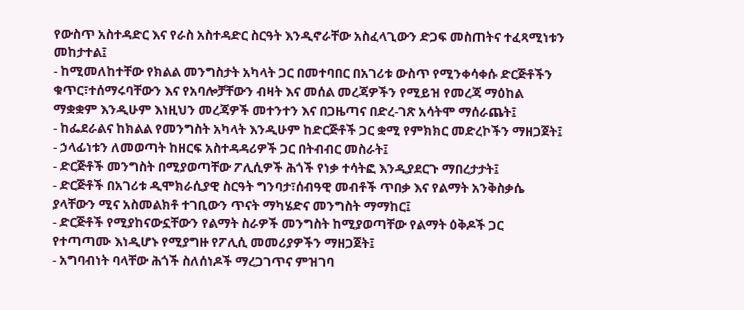የውስጥ አስተዳድር እና የራስ አስተዳድር ስርዓት እንዲኖራቸው አስፈላጊውን ድጋፍ መስጠትና ተፈጻሚነቱን መከታተል፤
- ከሚመለከተቸው የክልል መንግስታት አካላት ጋር በመተባበር በአገሪቱ ውስጥ የሚንቀሳቀሱ ድርጅቶችን ቁጥር፣ተሰማሩባቸውን እና የአባሎቻቸውን ብዛት እና መሰል መረጃዎችን የሚይዝ የመረጃ ማዕከል ማቋቋም እንዲሁም እነዚህን መረጃዎች መተንተን እና በጋዜጣና በድረ-ገጽ አሳትሞ ማሰራጨት፤
- ከፌደራልና ከክልል የመንግስት አካላት እንዲሁም ከድርጅቶች ጋር ቋሚ የምክክር መድረኮችን ማዘጋጀት፤
- ኃላፊነቱን ለመወጣት ከዘርፍ አስተዳዳሪዎች ጋር በትብብር መስራት፤
- ድርጅቶች መንግስት በሚያወጣቸው ፖሊሲዎች ሕጎች የነቃ ተሳትፎ እንዲያደርጉ ማበረታታት፤
- ድርጅቶች በአገሪቱ ዲሞክራሲያዊ ስርዓት ግንባታ፣ሰብዓዊ መብቶች ጥበቃ እና የልማት አንቅስቃሴ ያላቸውን ሚና አስመልክቶ ተገቢውን ጥናት ማካሄድና መንግስት ማማከር፤
- ድርጅቶች የሚያከናውኗቸውን የልማት ስራዎች መንግስት ከሚያወጣቸው የልማት ዕቅዶች ጋር የተጣጣሙ እነዲሆኑ የሚያግዙ የፖሊሲ መመሪያዎችን ማዘጋጀት፤
- አግባብነት ባላቸው ሕጎች ስለሰነዶች ማረጋገጥና ምዝገባ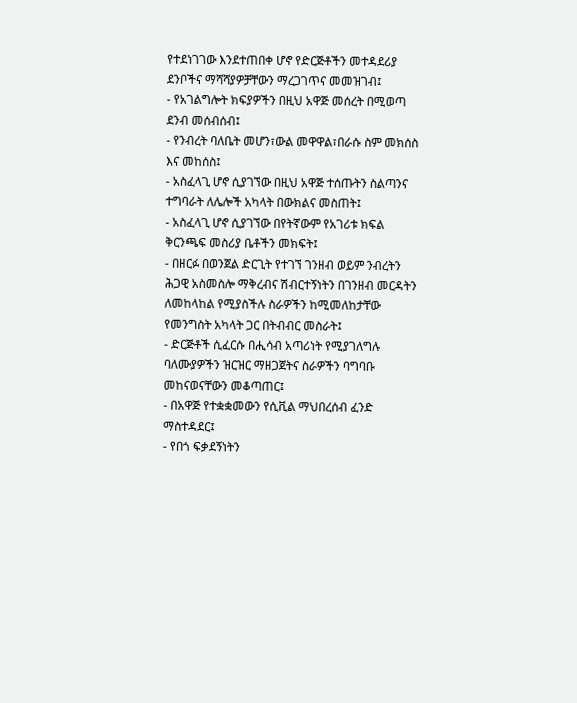የተደነገገው እንደተጠበቀ ሆኖ የድርጅቶችን መተዳደሪያ ደንቦችና ማሻሻያዎቻቸውን ማረጋገጥና መመዝገብ፤
- የአገልግሎት ክፍያዎችን በዚህ አዋጅ መሰረት በሚወጣ ደንብ መሰብሰብ፤
- የንብረት ባለቤት መሆን፣ውል መዋዋል፣በራሱ ስም መክሰስ እና መከሰስ፤
- አስፈላጊ ሆኖ ሲያገኘው በዚህ አዋጅ ተሰጡትን ስልጣንና ተግባራት ለሌሎች አካላት በውክልና መስጠት፤
- አስፈላጊ ሆኖ ሲያገኘው በየትኛውም የአገሪቱ ክፍል ቅርንጫፍ መስሪያ ቤቶችን መክፍት፤
- በዘርፉ በወንጀል ድርጊት የተገኘ ገንዘብ ወይም ንብረትን ሕጋዊ አስመስሎ ማቅረብና ሽብርተኝነትን በገንዘብ መርዳትን ለመከላከል የሚያስችሉ ስራዎችን ከሚመለከታቸው የመንግስት አካላት ጋር በትብብር መስራት፤
- ድርጅቶች ሲፈርሱ በሒሳብ አጣሪነት የሚያገለግሉ ባለሙያዎችን ዝርዝር ማዘጋጀትና ስራዎችን ባግባቡ መከናወናቸውን መቆጣጠር፤
- በአዋጅ የተቋቋመውን የሲቪል ማህበረሰብ ፈንድ ማስተዳደር፤
- የበጎ ፍቃደኝነትን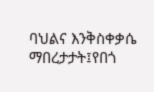ባህልና እንቅስቀቃሴ ማበረታታት፤የበጎ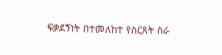ፍቃደኝነት በተመለከተ የስርጸት ስራ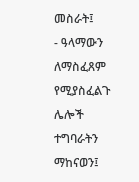መስራት፤
- ዓላማውን ለማስፈጸም የሚያስፈልጉ ሌሎች ተግባራትን ማከናወን፤